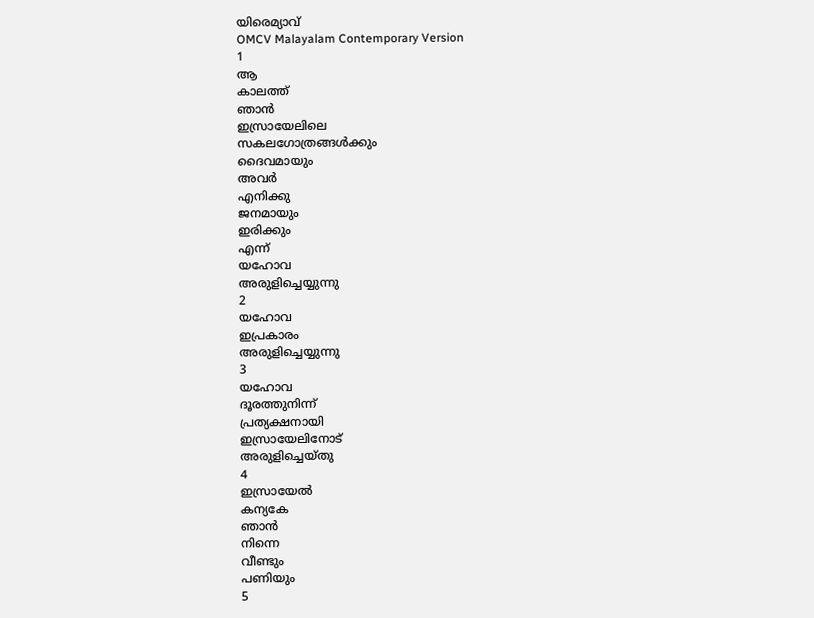യിരെമ്യാവ്
OMCV Malayalam Contemporary Version
1
ആ
കാലത്ത്
ഞാൻ
ഇസ്രായേലിലെ
സകലഗോത്രങ്ങൾക്കും
ദൈവമായും
അവർ
എനിക്കു
ജനമായും
ഇരിക്കും
എന്ന്
യഹോവ
അരുളിച്ചെയ്യുന്നു
2
യഹോവ
ഇപ്രകാരം
അരുളിച്ചെയ്യുന്നു
3
യഹോവ
ദൂരത്തുനിന്ന്
പ്രത്യക്ഷനായി
ഇസ്രായേലിനോട്
അരുളിച്ചെയ്തു
4
ഇസ്രായേൽ
കന്യകേ
ഞാൻ
നിന്നെ
വീണ്ടും
പണിയും
5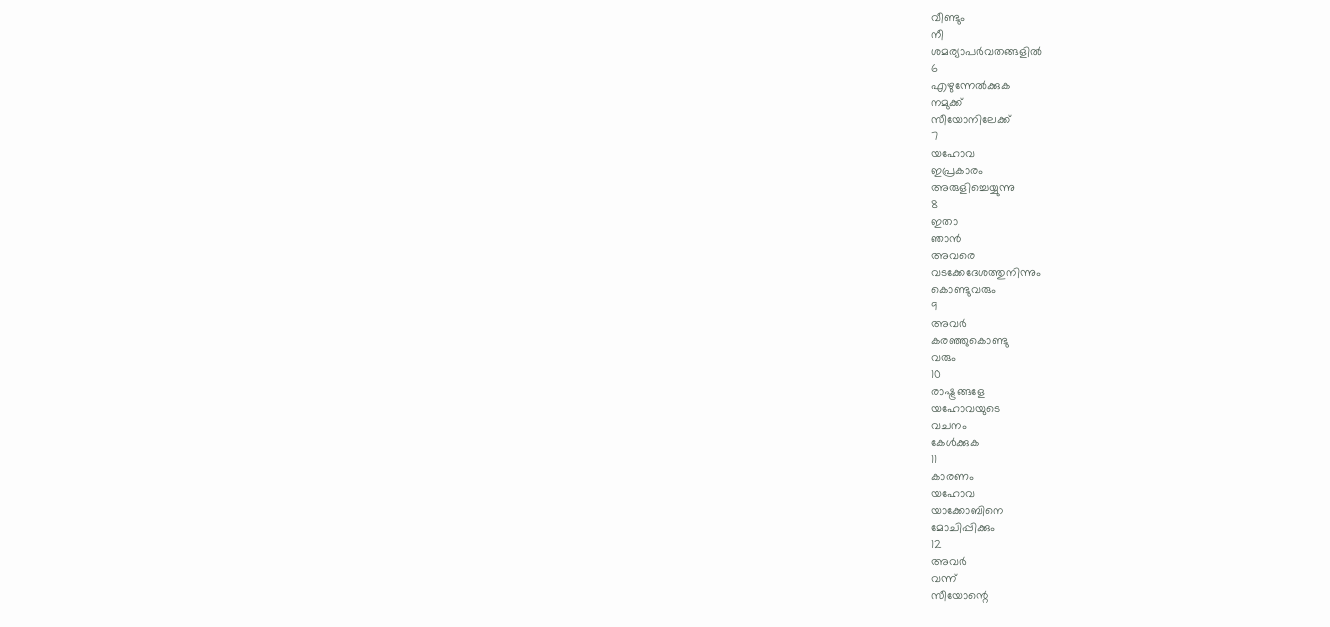വീണ്ടും
നീ
ശമര്യാപർവതങ്ങളിൽ
6
എഴുന്നേൽക്കുക
നമുക്ക്
സീയോനിലേക്ക്
7
യഹോവ
ഇപ്രകാരം
അരുളിച്ചെയ്യുന്നു
8
ഇതാ
ഞാൻ
അവരെ
വടക്കേദേശത്തുനിന്നും
കൊണ്ടുവരും
9
അവർ
കരഞ്ഞുകൊണ്ടു
വരും
10
രാഷ്ട്രങ്ങളേ
യഹോവയുടെ
വചനം
കേൾക്കുക
11
കാരണം
യഹോവ
യാക്കോബിനെ
മോചിപ്പിക്കും
12
അവർ
വന്ന്
സീയോന്റെ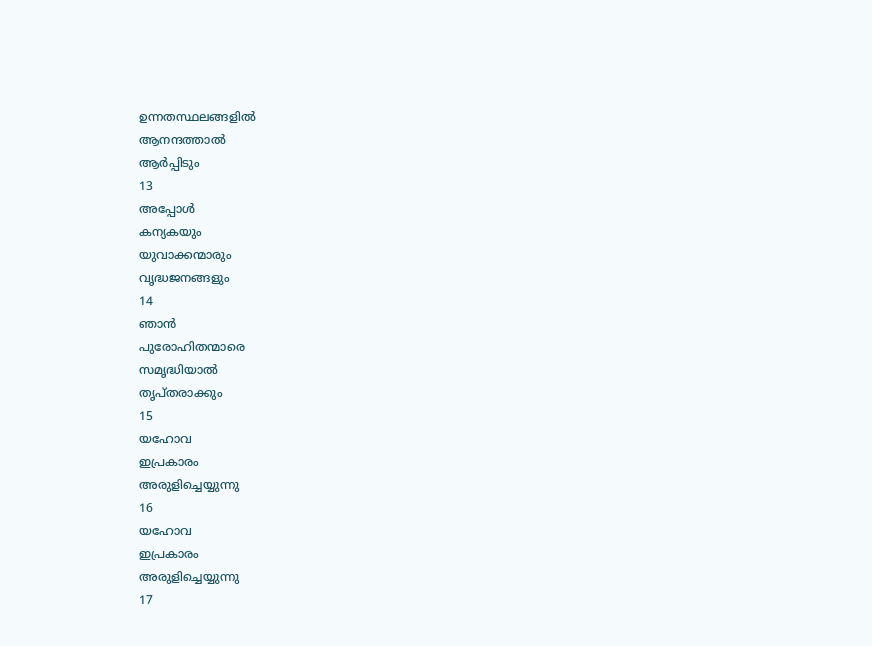ഉന്നതസ്ഥലങ്ങളിൽ
ആനന്ദത്താൽ
ആർപ്പിടും
13
അപ്പോൾ
കന്യകയും
യുവാക്കന്മാരും
വൃദ്ധജനങ്ങളും
14
ഞാൻ
പുരോഹിതന്മാരെ
സമൃദ്ധിയാൽ
തൃപ്തരാക്കും
15
യഹോവ
ഇപ്രകാരം
അരുളിച്ചെയ്യുന്നു
16
യഹോവ
ഇപ്രകാരം
അരുളിച്ചെയ്യുന്നു
17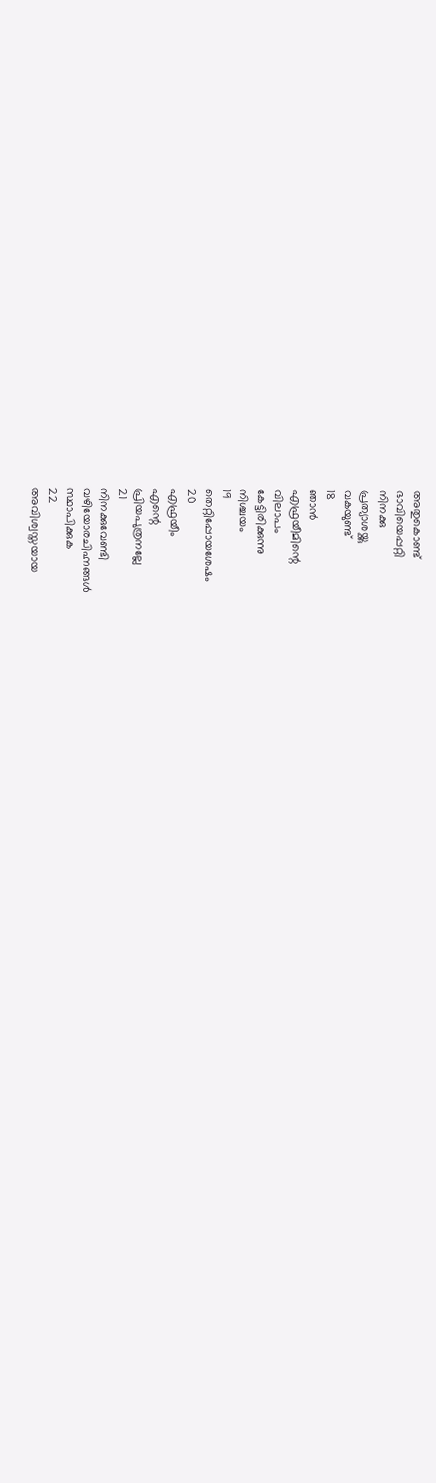അതുകൊണ്ട്
ഭാവിയെപ്പറ്റി
നിനക്കു
പ്രത്യാശയ്ക്കു
വകയുണ്ട്
18
ഞാൻ
എഫ്രയീമിന്റെ
വിലാപം
കേട്ടിരിക്കുന്നു
നിശ്ചയം
19
തെറ്റിപ്പോയശേഷം
20
എഫ്രയീം
എന്റെ
പ്രിയപുത്രനല്ലേ
21
നിനക്കുവേണ്ടി
വഴിയോരചിഹ്നങ്ങൾ
സ്ഥാപിക്കുക
22
അവിശ്വസ്തയായ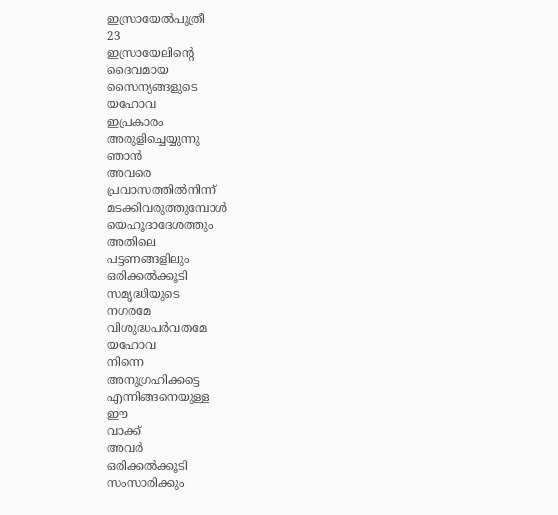ഇസ്രായേൽപുത്രീ
23
ഇസ്രായേലിന്റെ
ദൈവമായ
സൈന്യങ്ങളുടെ
യഹോവ
ഇപ്രകാരം
അരുളിച്ചെയ്യുന്നു
ഞാൻ
അവരെ
പ്രവാസത്തിൽനിന്ന്
മടക്കിവരുത്തുമ്പോൾ
യെഹൂദാദേശത്തും
അതിലെ
പട്ടണങ്ങളിലും
ഒരിക്കൽക്കൂടി
സമൃദ്ധിയുടെ
നഗരമേ
വിശുദ്ധപർവതമേ
യഹോവ
നിന്നെ
അനുഗ്രഹിക്കട്ടെ
എന്നിങ്ങനെയുള്ള
ഈ
വാക്ക്
അവർ
ഒരിക്കൽക്കൂടി
സംസാരിക്കും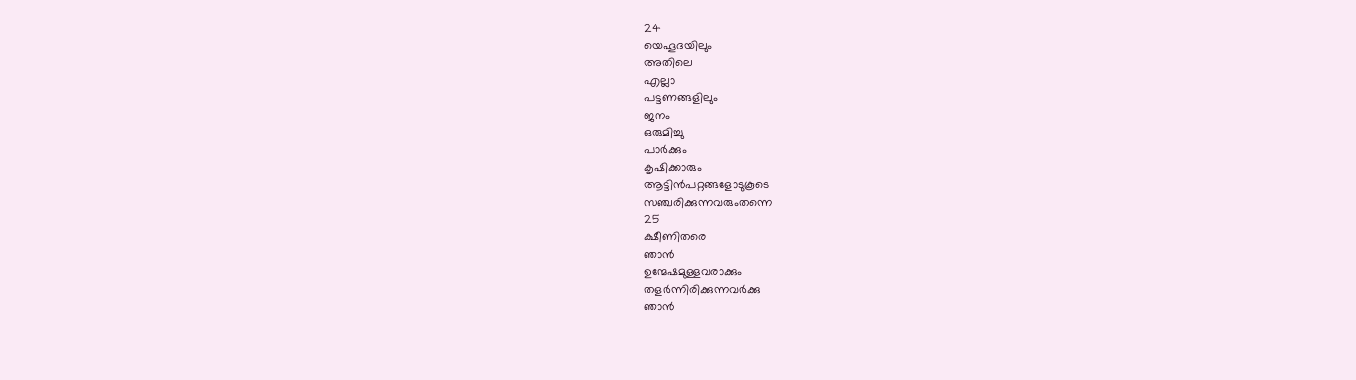24
യെഹൂദയിലും
അതിലെ
എല്ലാ
പട്ടണങ്ങളിലും
ജനം
ഒരുമിച്ചു
പാർക്കും
കൃഷിക്കാരും
ആട്ടിൻപറ്റങ്ങളോടുകൂടെ
സഞ്ചരിക്കുന്നവരുംതന്നെ
25
ക്ഷീണിതരെ
ഞാൻ
ഉന്മേഷമുള്ളവരാക്കും
തളർന്നിരിക്കുന്നവർക്കു
ഞാൻ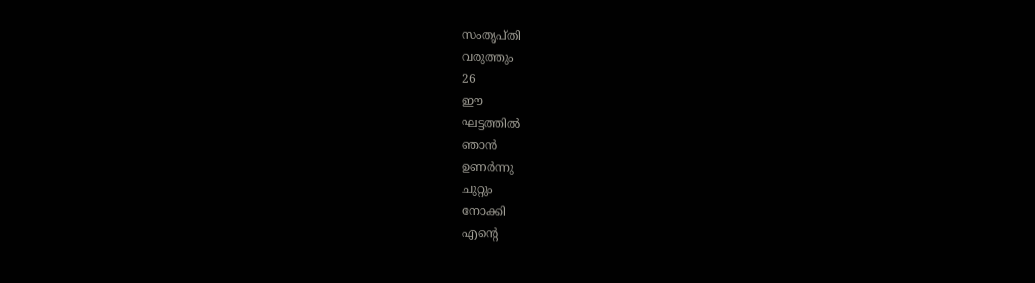സംതൃപ്തി
വരുത്തും
26
ഈ
ഘട്ടത്തിൽ
ഞാൻ
ഉണർന്നു
ചുറ്റും
നോക്കി
എന്റെ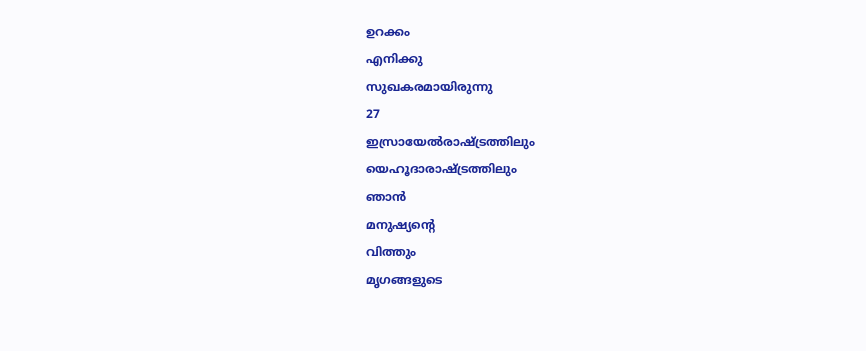ഉറക്കം
എനിക്കു
സുഖകരമായിരുന്നു
27
ഇസ്രായേൽരാഷ്ട്രത്തിലും
യെഹൂദാരാഷ്ട്രത്തിലും
ഞാൻ
മനുഷ്യന്റെ
വിത്തും
മൃഗങ്ങളുടെ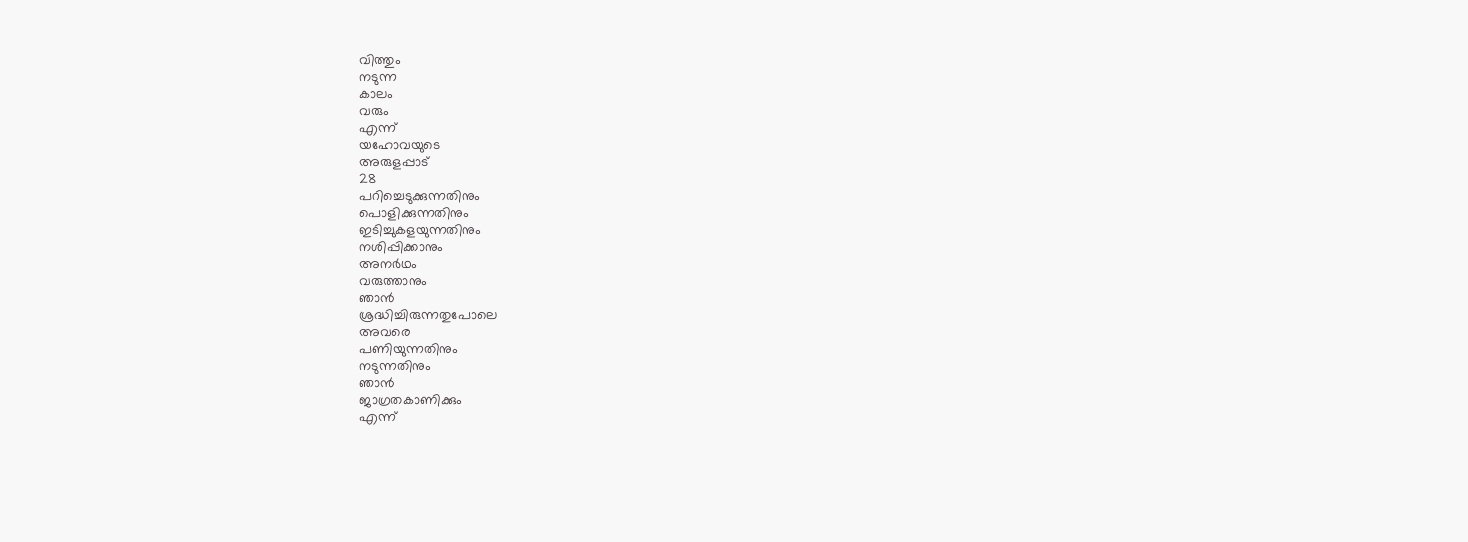വിത്തും
നടുന്ന
കാലം
വരും
എന്ന്
യഹോവയുടെ
അരുളപ്പാട്
28
പറിച്ചെടുക്കുന്നതിനും
പൊളിക്കുന്നതിനും
ഇടിച്ചുകളയുന്നതിനും
നശിപ്പിക്കാനും
അനർഥം
വരുത്താനും
ഞാൻ
ശ്രദ്ധിച്ചിരുന്നതുപോലെ
അവരെ
പണിയുന്നതിനും
നടുന്നതിനും
ഞാൻ
ജാഗ്രതകാണിക്കും
എന്ന്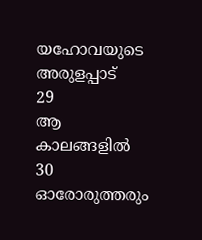യഹോവയുടെ
അരുളപ്പാട്
29
ആ
കാലങ്ങളിൽ
30
ഓരോരുത്തരും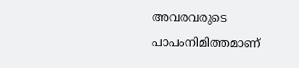അവരവരുടെ
പാപംനിമിത്തമാണ്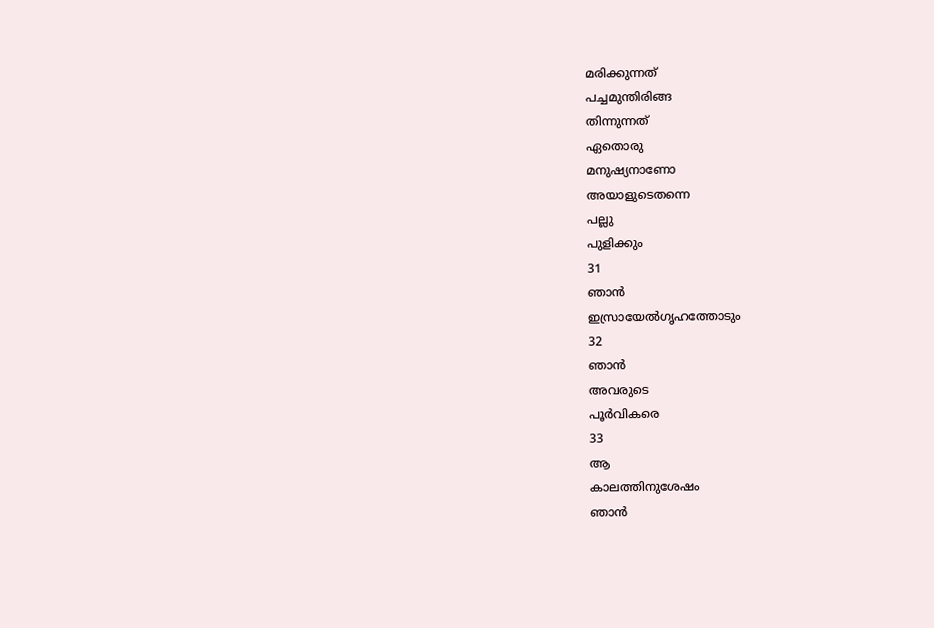മരിക്കുന്നത്
പച്ചമുന്തിരിങ്ങ
തിന്നുന്നത്
ഏതൊരു
മനുഷ്യനാണോ
അയാളുടെതന്നെ
പല്ലു
പുളിക്കും
31
ഞാൻ
ഇസ്രായേൽഗൃഹത്തോടും
32
ഞാൻ
അവരുടെ
പൂർവികരെ
33
ആ
കാലത്തിനുശേഷം
ഞാൻ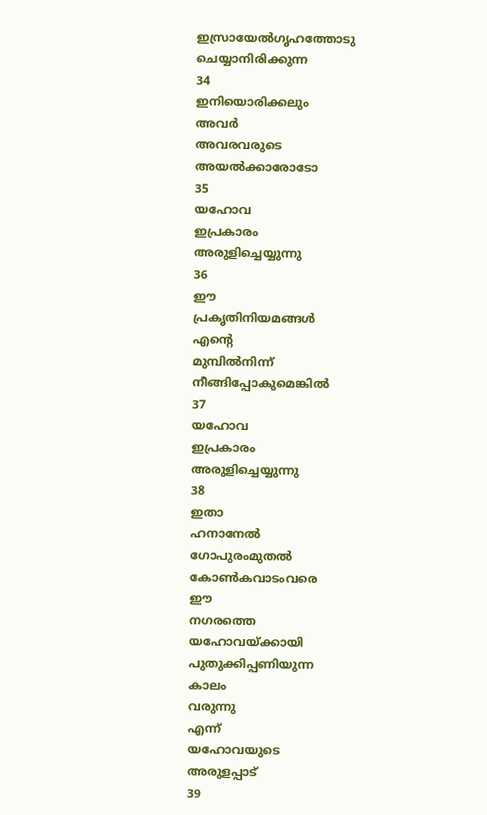ഇസ്രായേൽഗൃഹത്തോടു
ചെയ്യാനിരിക്കുന്ന
34
ഇനിയൊരിക്കലും
അവർ
അവരവരുടെ
അയൽക്കാരോടോ
35
യഹോവ
ഇപ്രകാരം
അരുളിച്ചെയ്യുന്നു
36
ഈ
പ്രകൃതിനിയമങ്ങൾ
എന്റെ
മുമ്പിൽനിന്ന്
നീങ്ങിപ്പോകുമെങ്കിൽ
37
യഹോവ
ഇപ്രകാരം
അരുളിച്ചെയ്യുന്നു
38
ഇതാ
ഹനാനേൽ
ഗോപുരംമുതൽ
കോൺകവാടംവരെ
ഈ
നഗരത്തെ
യഹോവയ്ക്കായി
പുതുക്കിപ്പണിയുന്ന
കാലം
വരുന്നു
എന്ന്
യഹോവയുടെ
അരുളപ്പാട്
39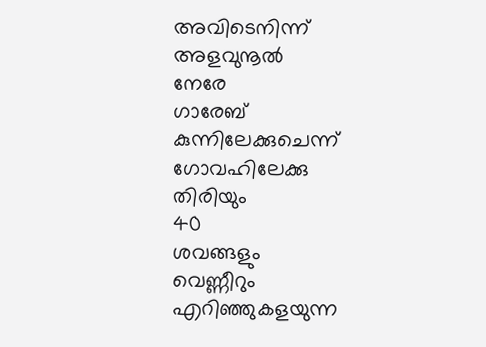അവിടെനിന്ന്
അളവുനൂൽ
നേരേ
ഗാരേബ്
കുന്നിലേക്കുചെന്ന്
ഗോവഹിലേക്കു
തിരിയും
40
ശവങ്ങളും
വെണ്ണീറും
എറിഞ്ഞുകളയുന്ന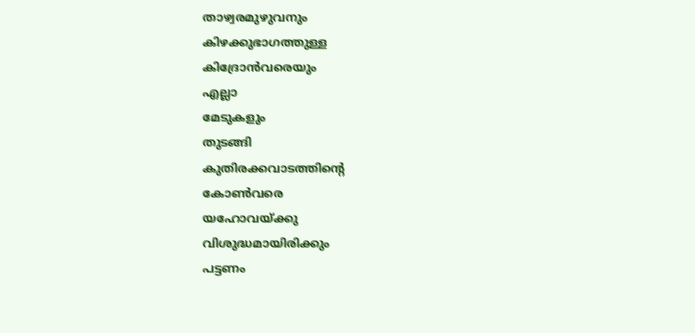താഴ്വരമുഴുവനും
കിഴക്കുഭാഗത്തുള്ള
കിദ്രോൻവരെയും
എല്ലാ
മേടുകളും
തുടങ്ങി
കുതിരക്കവാടത്തിന്റെ
കോൺവരെ
യഹോവയ്ക്കു
വിശുദ്ധമായിരിക്കും
പട്ടണം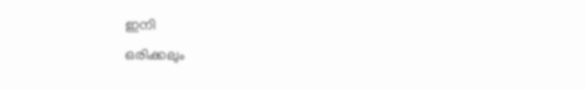ഇനി
ഒരിക്കലും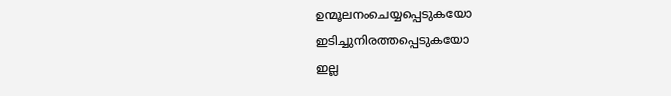ഉന്മൂലനംചെയ്യപ്പെടുകയോ
ഇടിച്ചുനിരത്തപ്പെടുകയോ
ഇല്ല